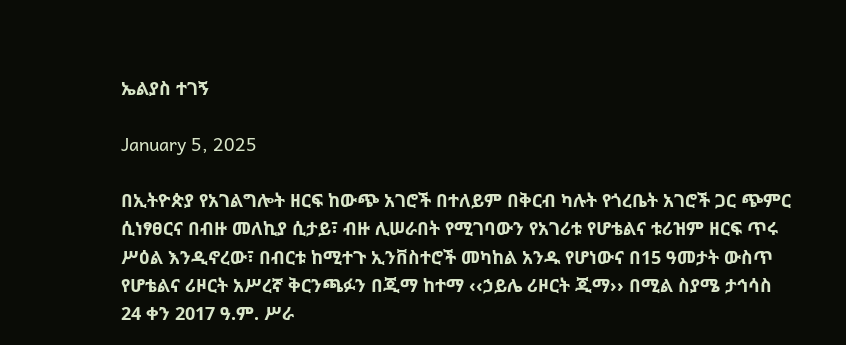ኤልያስ ተገኝ

January 5, 2025

በኢትዮጵያ የአገልግሎት ዘርፍ ከውጭ አገሮች በተለይም በቅርብ ካሉት የጎረቤት አገሮች ጋር ጭምር ሲነፃፀርና በብዙ መለኪያ ሲታይ፣ ብዙ ሊሠራበት የሚገባውን የአገሪቱ የሆቴልና ቱሪዝም ዘርፍ ጥሩ ሥዕል እንዲኖረው፣ በብርቱ ከሚተጉ ኢንቨስተሮች መካከል አንዱ የሆነውና በ15 ዓመታት ውስጥ የሆቴልና ሪዞርት አሥረኛ ቅርንጫፉን በጂማ ከተማ ‹‹ኃይሌ ሪዞርት ጂማ›› በሚል ስያሜ ታኅሳስ 24 ቀን 2017 ዓ.ም. ሥራ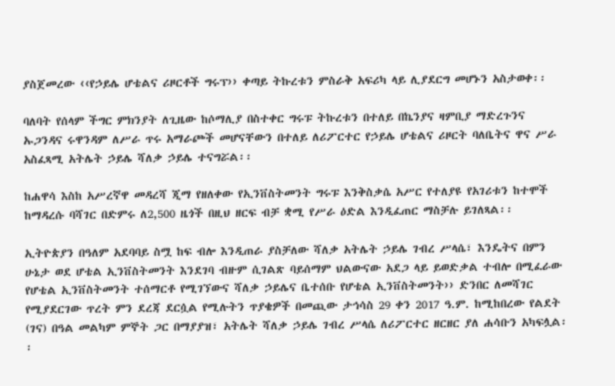ያስጀመረው ‹‹የኃይሌ ሆቴልና ሪዞርቶች ግሩፕ›› ቀጣይ ትኩረቱን ምስራቅ አፍሪካ ላይ ሊያደርግ መሆኑን አስታወቀ፡፡

ባለባት የሰላም ችግር ምክንያት ለጊዜው ከሶማሊያ በስተቀር ግሩፑ ትኩረቱን በተለይ በኬንያና ዛምቢያ ማድረጉንና ኡጋንዳና ሩዋንዳም ለሥራ ጥሩ አማራጮች መሆናቸውን በተለይ ለሪፖርተር የኃይሌ ሆቴልና ሪዞርት ባለቤትና ዋና ሥራ አስፈጻሚ አትሌት ኃይሌ ሻለቃ ኃይሌ ተናግሯል፡፡

ከሐዋሳ እስከ አሥረኛዋ መዳረሻ ጂማ የዘለቀው የኢንቨስትመንት ግሩፑ እንቅስቃሴ አሥር የተለያዩ የአገሪቱን ከተሞች ከማዳረሱ ባሻገር በድምሩ ለ2,500 ዜጎች በዚህ ዘርፍ ብቻ ቋሚ የሥራ ዕድል እንዲፈጠር ማስቻሉ ይገለጻል፡፡

ኢትዮጵያን በዓለም አደባባይ ስሟ ከፍ ብሎ እንዲጠራ ያስቻለው ሻለቃ አትሌት ኃይሌ ገብረ ሥላሴ፣ እንዴትና በምን ሁኔታ ወደ ሆቴል ኢንቨስትመንት እንደገባ ብዙም ሲገልጽ ባይሰማም ህልውናው አደጋ ላይ ይወድቃል ተብሎ በሚፈራው የሆቴል ኢንቨስትመንት ተሰማርቶ የሚገኘውና ሻለቃ ኃይሌና ቤተሰቡ የሆቴል ኢንቨስትመንት›› ድንበር ለመሻገር የሚያደርገው ጥረት ምን ደረጃ ደርሷል የሚሉትን ጥያቄዎች በመጪው ታኅሳስ 29 ቀን 2017 ዓ.ም. ከሚከበረው የልደት (ገና) በዓል መልካም ምኞት ጋር በማያያዝ፣ አትሌት ሻለቃ ኃይሌ ገብረ ሥላሴ ለሪፖርተር ዘርዘር ያለ ሐሳቡን አካፍሏል፡፡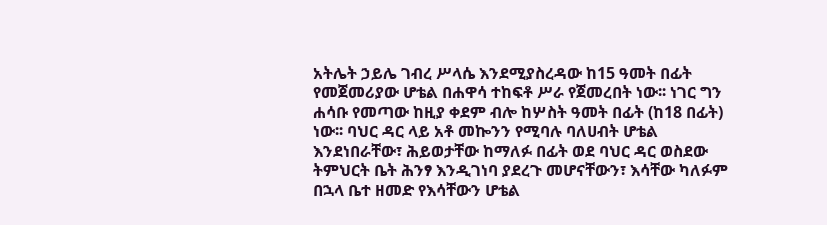አትሌት ኃይሌ ገብረ ሥላሴ እንደሚያስረዳው ከ15 ዓመት በፊት የመጀመሪያው ሆቴል በሐዋሳ ተከፍቶ ሥራ የጀመረበት ነው፡፡ ነገር ግን ሐሳቡ የመጣው ከዚያ ቀደም ብሎ ከሦስት ዓመት በፊት (ከ18 በፊት) ነው፡፡ ባህር ዳር ላይ አቶ መኰንን የሚባሉ ባለሀብት ሆቴል እንደነበራቸው፣ ሕይወታቸው ከማለፉ በፊት ወደ ባህር ዳር ወስደው ትምህርት ቤት ሕንፃ እንዲገነባ ያደረጉ መሆናቸውን፣ እሳቸው ካለፉም በኋላ ቤተ ዘመድ የእሳቸውን ሆቴል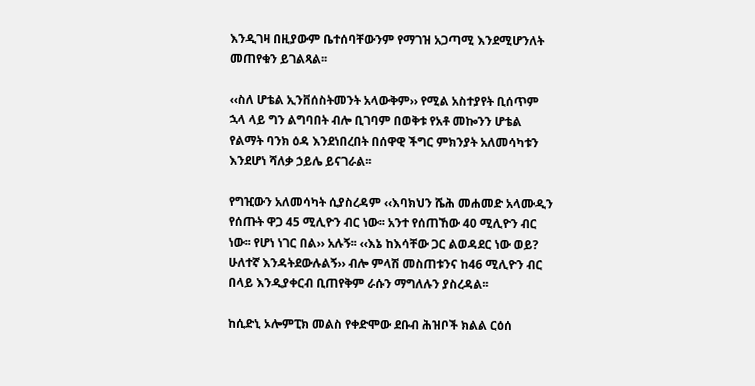እንዲገዛ በዚያውም ቤተሰባቸውንም የማገዝ አጋጣሚ እንደሚሆንለት መጠየቁን ይገልጻል፡፡

‹‹ስለ ሆቴል ኢንቨሰስትመንት አላውቅም›› የሚል አስተያየት ቢሰጥም ኋላ ላይ ግን ልግባበት ብሎ ቢገባም በወቅቱ የአቶ መኰንን ሆቴል የልማት ባንክ ዕዳ እንደነበረበት በሰዋዊ ችግር ምክንያት አለመሳካቱን እንደሆነ ሻለቃ ኃይሌ ይናገራል፡፡

የግዢውን አለመሳካት ሲያስረዳም ‹‹እባክህን ሼሕ መሐመድ አላሙዲን የሰጡት ዋጋ 45 ሚሊዮን ብር ነው፡፡ አንተ የሰጠኸው 40 ሚሊዮን ብር ነው፡፡ የሆነ ነገር በል›› አሉኝ፡፡ ‹‹እኔ ከእሳቸው ጋር ልወዳደር ነው ወይ? ሁለተኛ እንዳትደውሉልኝ›› ብሎ ምላሽ መስጠቱንና ከ46 ሚሊዮን ብር በላይ እንዲያቀርብ ቢጠየቅም ራሱን ማግለሉን ያስረዳል፡፡

ከሲድኒ ኦሎምፒክ መልስ የቀድሞው ደቡብ ሕዝቦች ክልል ርዕሰ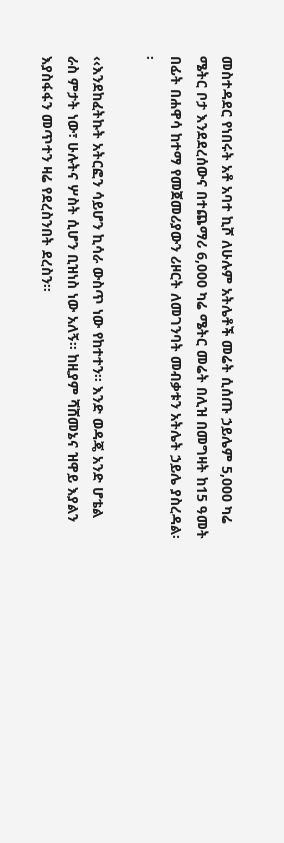መስተዳደር የነበሩት አቶ አባተ ኪሾ ለሁሉም አትሌቶች መሬት ሲሰጡ ኃይሌም 5,000 ካሬ ሜትር ቦታ እንደደረሰውና በተጨማሪ 6,000 ካሬ ሜትር መሬት በሊዝ በመግዛት ከ15 ዓመት በፊት በሐዋሳ ከተማ የመጀመሪያውን ሪዞርት ለመገንባት መብቃቱን አትሌት ኃይሌ ያስረዳል፡፡

‹‹እንደከፈትኩት አትርፎን ሳይሆን ኪሳራ ውስጥ ነው የከተተን፡፡ እንድ ወዳጄ አንድ ሆቴል ራስ ምታት ነው፣ ሁሉትና ሦስት ሲሆን ቢዝነስ ነው አለኝ፡፡ ከዚያም ሻሸመኔና ዝዋይ እያልን እያስፋፋን መጥተን ዛሬ የደረስንበት ደረስን፡፡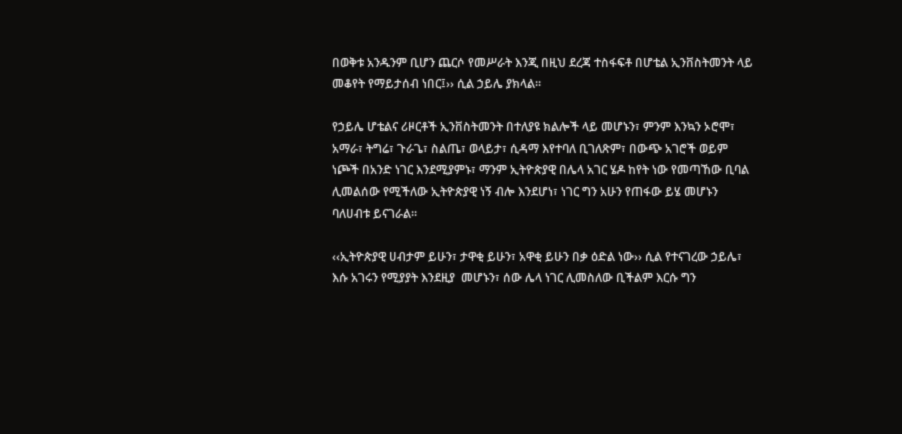በወቅቱ አንዱንም ቢሆን ጨርሶ የመሥራት እንጂ በዚህ ደረጃ ተስፋፍቶ በሆቴል ኢንቨስትመንት ላይ መቆየት የማይታሰብ ነበር፤›› ሲል ኃይሌ ያክላል፡፡

የኃይሌ ሆቴልና ሪዞርቶች ኢንቨስትመንት በተለያዩ ክልሎች ላይ መሆኑን፣ ምንም እንኳን ኦሮሞ፣ አማራ፣ ትግሬ፣ ጉራጌ፣ ስልጤ፣ ወላይታ፣ ሲዳማ እየተባለ ቢገለጽም፣ በውጭ አገሮች ወይም ነጮች በአንድ ነገር እንደሚያምኑ፣ ማንም ኢትዮጵያዊ በሌላ አገር ሄዶ ከየት ነው የመጣኸው ቢባል ሊመልሰው የሚችለው ኢትዮጵያዊ ነኝ ብሎ እንደሆነ፣ ነገር ግን አሁን የጠፋው ይሄ መሆኑን ባለሀብቱ ይናገራል፡፡

‹‹ኢትዮጵያዊ ሀብታም ይሁን፣ ታዋቂ ይሁን፣ አዋቂ ይሁን በቃ ዕድል ነው›› ሲል የተናገረው ኃይሌ፣ እሱ አገሩን የሚያያት እንደዚያ  መሆኑን፣ ሰው ሌላ ነገር ሊመስለው ቢችልም እርሱ ግን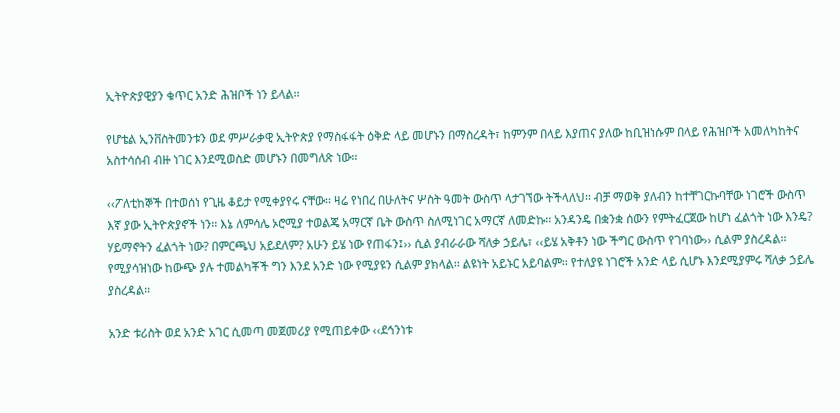ኢትዮጵያዊያን ቁጥር አንድ ሕዝቦች ነን ይላል፡፡

የሆቴል ኢንቨስትመንቱን ወደ ምሥራቃዊ ኢትዮጵያ የማስፋፋት ዕቅድ ላይ መሆኑን በማስረዳት፣ ከምንም በላይ እያጠና ያለው ከቢዝነሱም በላይ የሕዝቦች አመለካከትና አስተሳሰብ ብዙ ነገር እንደሚወስድ መሆኑን በመግለጽ ነው፡፡

‹‹ፖለቲከኞች በተወሰነ የጊዜ ቆይታ የሚቀያየሩ ናቸው፡፡ ዛሬ የነበረ በሁለትና ሦስት ዓመት ውስጥ ላታገኘው ትችላለህ፡፡ ብቻ ማወቅ ያለብን ከተቸገርኩባቸው ነገሮች ውስጥ እኛ ያው ኢትዮጵያኖች ነን፡፡ እኔ ለምሳሌ ኦሮሚያ ተወልጄ አማርኛ ቤት ውስጥ ስለሚነገር አማርኛ ለመድኩ፡፡ አንዳንዴ በቋንቋ ሰውን የምትፈርጀው ከሆነ ፈልጎት ነው እንዴ? ሃይማኖትን ፈልጎት ነው? በምርጫህ አይደለም? አሁን ይሄ ነው የጠፋን፤›› ሲል ያብራራው ሻለቃ ኃይሌ፣ ‹‹ይሄ አቅቶን ነው ችግር ውስጥ የገባነው›› ሲልም ያስረዳል፡፡ የሚያሳዝነው ከውጭ ያሉ ተመልካቾች ግን እንደ አንድ ነው የሚያዩን ሲልም ያክላል፡፡ ልዩነት አይኑር አይባልም፡፡ የተለያዩ ነገሮች አንድ ላይ ሲሆኑ እንደሚያምሩ ሻለቃ ኃይሌ ያስረዳል፡፡

አንድ ቱሪስት ወደ አንድ አገር ሲመጣ መጀመሪያ የሚጠይቀው ‹‹ደኅንነቱ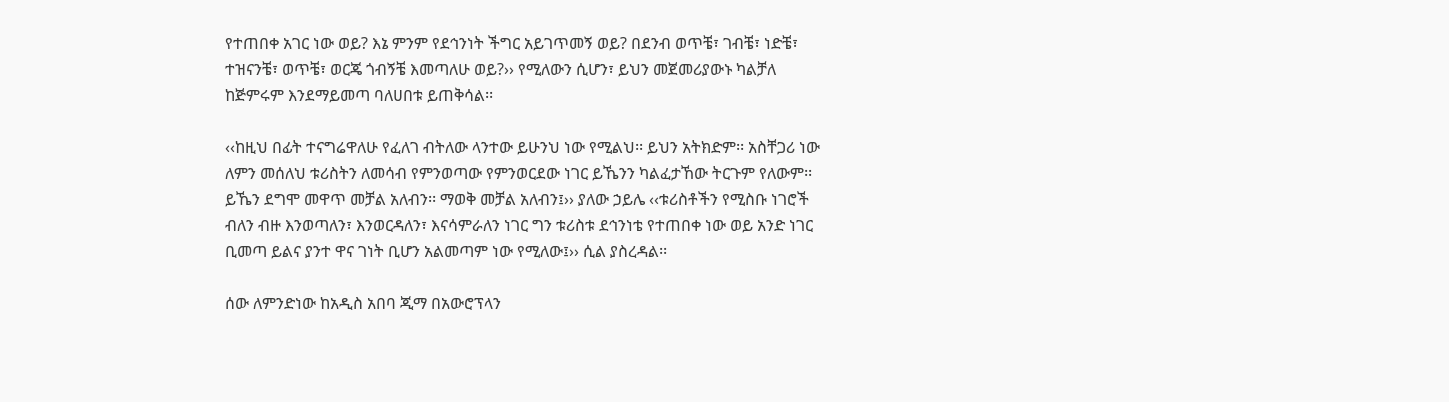የተጠበቀ አገር ነው ወይ? እኔ ምንም የደኅንነት ችግር አይገጥመኝ ወይ? በደንብ ወጥቼ፣ ገብቼ፣ ነድቼ፣ ተዝናንቼ፣ ወጥቼ፣ ወርጄ ጎብኝቼ እመጣለሁ ወይ?›› የሚለውን ሲሆን፣ ይህን መጀመሪያውኑ ካልቻለ ከጅምሩም እንደማይመጣ ባለሀበቱ ይጠቅሳል፡፡

‹‹ከዚህ በፊት ተናግሬዋለሁ የፈለገ ብትለው ላንተው ይሁንህ ነው የሚልህ፡፡ ይህን አትክድም፡፡ አስቸጋሪ ነው ለምን መሰለህ ቱሪስትን ለመሳብ የምንወጣው የምንወርደው ነገር ይኼንን ካልፈታኸው ትርጉም የለውም፡፡ ይኼን ደግሞ መዋጥ መቻል አለብን፡፡ ማወቅ መቻል አለብን፤›› ያለው ኃይሌ ‹‹ቱሪስቶችን የሚስቡ ነገሮች ብለን ብዙ እንወጣለን፣ እንወርዳለን፣ እናሳምራለን ነገር ግን ቱሪስቱ ደኅንነቴ የተጠበቀ ነው ወይ አንድ ነገር ቢመጣ ይልና ያንተ ዋና ገነት ቢሆን አልመጣም ነው የሚለው፤›› ሲል ያስረዳል፡፡

ሰው ለምንድነው ከአዲስ አበባ ጂማ በአውሮፕላን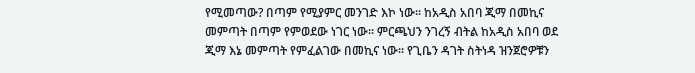የሚመጣው? በጣም የሚያምር መንገድ እኮ ነው፡፡ ከአዲስ አበባ ጂማ በመኪና መምጣት በጣም የምወደው ነገር ነው፡፡ ምርጫህን ንገረኝ ብትል ከአዲስ አበባ ወደ ጂማ እኔ መምጣት የምፈልገው በመኪና ነው፡፡ የጊቤን ዳገት ስትነዳ ዝንጀሮዎቹን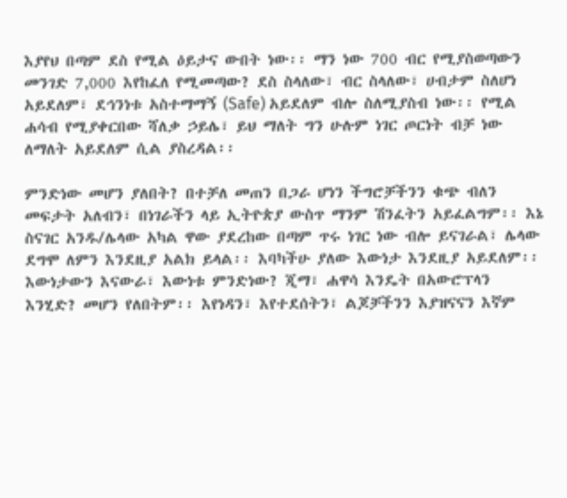እያየህ በጣም ደስ የሚል ዕይታና ውበት ነው፡፡ ማን ነው 700 ብር የሚያስወጣውን መንገድ 7,000 እየከፈለ የሚመጣው? ደስ ስላለው፣ ብር ስላለው፣ ሀብታም ስለሆነ አይደለም፣ ደኅንነቱ አስተማማኝ (Safe) አይደለም ብሎ ስለሚያስብ ነው፡፡ የሚል ሐሳብ የሚያቀርበው ሻለቃ ኃይሌ፣ ይህ ማለት ግን ሁሉም ነገር ጦርነት ብቻ ነው ለማለት አይደለም ሲል ያስረዳል፡፡

ምንድነው መሆን ያለበት? በተቻለ መጠን በጋራ ሆነን ችግሮቻችንን ቁጭ ብለን መፍታት አለብን፣ በነገራችን ላይ ኢትዮጵያ ውስጥ ማንም ሽንፈትን አይፈልግም፡፡ እኔ ስናገር አንዱ/ሌላው አካል ዋው ያደረከው በጣም ጥሩ ነገር ነው ብሎ ይናገራል፣ ሌላው ደግሞ ለምን እንደዚያ አልክ ይላል፡፡ እባካችሁ ያለው እውነታ እንደዚያ አይደለም፡፡ እውነታውን እናውራ፣ እውነቱ ምንድነው? ጂማ፣ ሐዋሳ እንዴት በአውሮፕላን እንሂድ? መሆን የለበትም፡፡ እየነዳን፣ እየተደሰትን፣ ልጆቻችንን እያዝናናን እኛም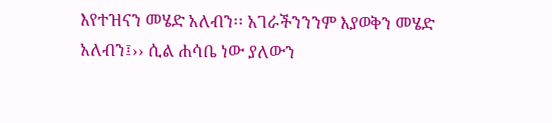እየተዝናን መሄድ አለብን፡፡ አገራችንንንም እያወቅን መሄድ አለብን፤›› ሲል ሐሳቤ ነው ያለውን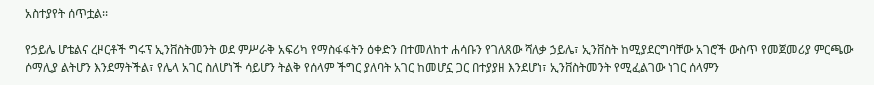አስተያየት ሰጥቷል፡፡

የኃይሌ ሆቴልና ረዞርቶች ግሩፕ ኢንቨስትመንት ወደ ምሥራቅ አፍሪካ የማስፋፋትን ዕቀድን በተመለከተ ሐሳቡን የገለጸው ሻለቃ ኃይሌ፣ ኢንቨስት ከሚያደርግባቸው አገሮች ውስጥ የመጀመሪያ ምርጫው ሶማሊያ ልትሆን እንደማትችል፣ የሌላ አገር ስለሆነች ሳይሆን ትልቅ የሰላም ችግር ያለባት አገር ከመሆኗ ጋር በተያያዘ እንደሆነ፣ ኢንቨስትመንት የሚፈልገው ነገር ሰላምን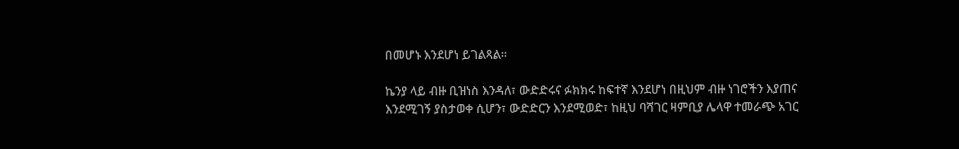በመሆኑ እንደሆነ ይገልጻል፡፡

ኬንያ ላይ ብዙ ቢዝነስ እንዳለ፣ ውድድሩና ፉክክሩ ከፍተኛ እንደሆነ በዚህም ብዙ ነገሮችን እያጠና እንደሚገኝ ያስታወቀ ሲሆን፣ ውድድርን እንደሚወድ፣ ከዚህ ባሻገር ዛምቢያ ሌላዋ ተመራጭ አገር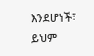እንደሆነች፣ ይህም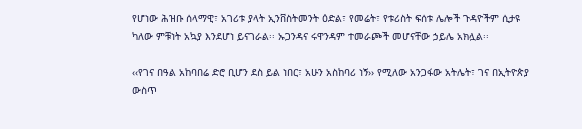የሆነው ሕዝቡ ሰላማዊ፣ አገሪቱ ያላት ኢንቨስትመንት ዕድል፣ የመሬት፣ የቱሪስት ፍሰቱ ሌሎች ጉዳዮችም ሲታዩ ካለው ምቹነት አኳያ እንደሆነ ይናገራል፡፡ ኡጋንዳና ሩዋንዳም ተመራጮች መሆናቸው ኃይሌ አክሏል፡፡

‹‹የገና በዓል አከባበሬ ድሮ ቢሆን ደስ ይል ነበር፣ አሁን አስከባሪ ነኝ›› የሚለው አንጋፋው አትሌት፣ ገና በኢትዮጵያ ውስጥ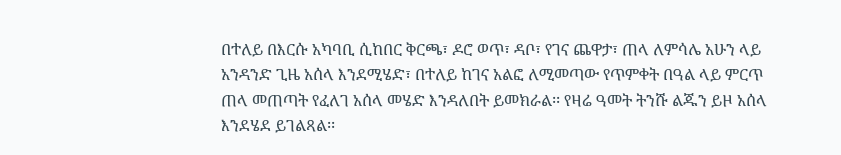በተለይ በእርሱ አካባቢ ሲከበር ቅርጫ፣ ዶሮ ወጥ፣ ዳቦ፣ የገና ጨዋታ፣ ጠላ ለምሳሌ አሁን ላይ አንዳንድ ጊዜ አሰላ እንደሚሄድ፣ በተለይ ከገና አልፎ ለሚመጣው የጥምቀት በዓል ላይ ምርጥ ጠላ መጠጣት የፈለገ አሰላ መሄድ እንዳለበት ይመክራል፡፡ የዛሬ ዓመት ትንሹ ልጁን ይዞ አሰላ እንደሄደ ይገልጻል፡፡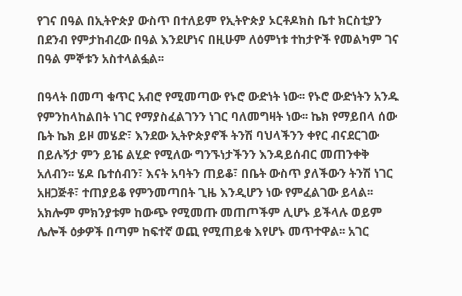የገና በዓል በኢትዮጵያ ውስጥ በተለይም የኢትዮጵያ ኦርቶዶክስ ቤተ ክርስቲያን በደንብ የምታከብረው በዓል እንደሆነና በዚሁም ለዕምነቱ ተከታዮች የመልካም ገና በዓል ምኞቱን አስተላልፏል፡፡

በዓላት በመጣ ቁጥር አብሮ የሚመጣው የኑሮ ውድነት ነው፡፡ የኑሮ ውድነትን አንዱ የምንከላከልበት ነገር የማያስፈልገንን ነገር ባለመግዛት ነው፡፡ ኬክ የማይበላ ሰው ቤት ኬክ ይዞ መሄድ፣ እንደው ኢትዮጵያኖች ትንሽ ባህላችንን ቀየር ብናደርገው በይሉኝታ ምን ይዤ ልሂድ የሚለው ግንኙነታችንን እንዳይሰብር መጠንቀቅ አለብን፡፡ ሄዶ ቤተሰብን፣ እናት አባትን ጠይቆ፣ በቤት ውስጥ ያለችውን ትንሽ ነገር አዘጋጅቶ፣ ተጠያይቆ የምንመጣበት ጊዜ እንዲሆን ነው የምፈልገው ይላል፡፡ አክሎም ምክንያቱም ከውጭ የሚመጡ መጠጦችም ሊሆኑ ይችላሉ ወይም ሌሎች ዕቃዎች በጣም ከፍተኛ ወጪ የሚጠይቁ እየሆኑ መጥተዋል፡፡ አገር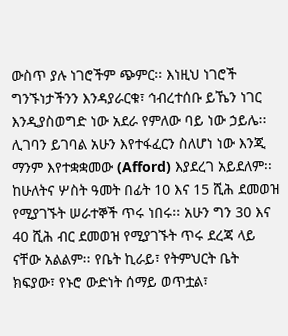ውስጥ ያሉ ነገሮችም ጭምር፡፡ እነዚህ ነገሮች ግንኙነታችንን እንዳያራርቁ፣ ኅብረተሰቡ ይኼን ነገር እንዲያስወግድ ነው አደራ የምለው ባይ ነው ኃይሌ፡፡ ሊገባን ይገባል አሁን እየተፋፈርን ስለሆነ ነው እንጂ ማንም እየተቋቋመው (Afford) እያደረገ አይደለም፡፡ ከሁለትና ሦስት ዓመት በፊት 10 እና 15 ሺሕ ደመወዝ የሚያገኙት ሠራተኞች ጥሩ ነበሩ፡፡ አሁን ግን 30 እና 40 ሺሕ ብር ደመወዝ የሚያገኙት ጥሩ ደረጃ ላይ ናቸው አልልም፡፡ የቤት ኪራይ፣ የትምህርት ቤት ክፍያው፣ የኑሮ ውድነት ሰማይ ወጥቷል፣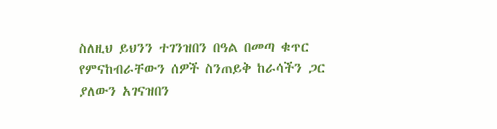ስለዚህ ይህንን ተገንዝበን በዓል በመጣ ቁጥር የምናከብራቸውን ሰዎች ስንጠይቅ ከራሳችን ጋር ያለውን አገናዝበን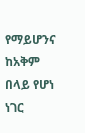የማይሆንና ከአቅም በላይ የሆነ ነገር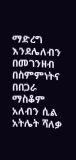ማድረግ እንደሌለብን በመገንዘብ በስምምነትና በበጋራ ማስቆም አለብን ሲል አትሌት ሻለቃ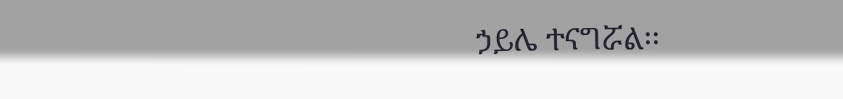ኃይሌ ተናግሯል፡፡